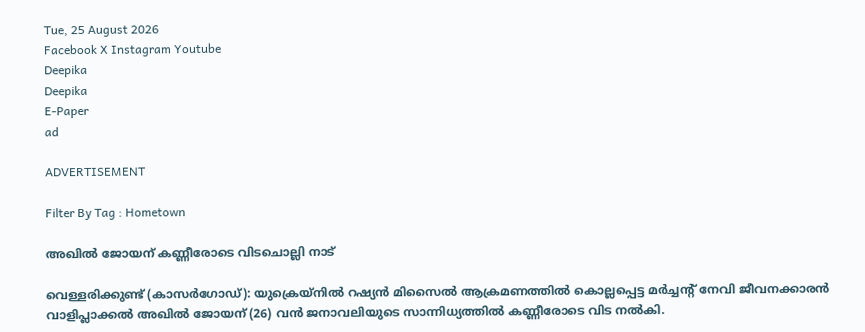Tue, 25 August 2026
Facebook X Instagram Youtube
Deepika
Deepika
E-Paper
ad

ADVERTISEMENT

Filter By Tag : Hometown

അഖിൽ ജോയന് കണ്ണീരോടെ വിടചൊല്ലി നാട്

വെള്ളരിക്കുണ്ട് (കാസർഗോഡ്): യുക്രെയ്നിൽ റഷ്യൻ മിസൈൽ ആക്രമണത്തിൽ കൊല്ലപ്പെട്ട മർച്ചന്‍റ് നേവി ജീവനക്കാരൻ വാളിപ്ലാക്കൽ അഖിൽ ജോയന് (26) വൻ ജനാവലിയുടെ സാന്നിധ്യത്തിൽ കണ്ണീരോടെ വിട നൽകി.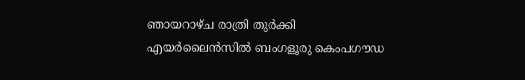ഞായറാഴ്ച രാത്രി തുർക്കി എയർലൈൻസിൽ ബംഗളൂരു കെംപഗൗഡ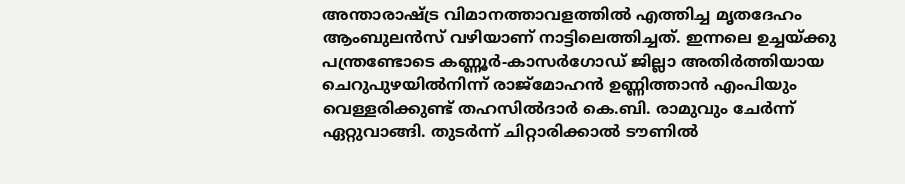അന്താരാഷ്‌‌ട്ര വിമാനത്താവളത്തിൽ എത്തിച്ച മൃതദേഹം ആംബുലൻസ് വഴിയാണ് നാട്ടിലെത്തിച്ചത്. ഇന്നലെ ഉച്ചയ്ക്കു പന്ത്രണ്ടോടെ കണ്ണൂർ-കാസർഗോഡ് ജില്ലാ അതിർത്തിയായ ചെറുപുഴയിൽനിന്ന് രാജ്മോഹൻ ഉണ്ണിത്താൻ എംപിയും വെള്ളരിക്കുണ്ട് തഹസിൽദാർ കെ.ബി. രാമുവും ചേർന്ന് ഏറ്റുവാങ്ങി. തുടർന്ന് ചിറ്റാരിക്കാൽ ടൗണിൽ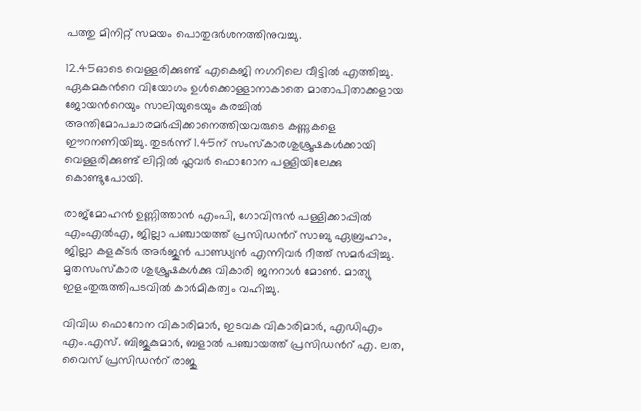പത്തു മിനിറ്റ് സമയം പൊതുദർശനത്തിനുവച്ചു.

12.45ഓടെ വെള്ളരിക്കുണ്ട് എകെജി നഗറിലെ വീട്ടിൽ എത്തിച്ചു. ഏകമകന്‍റെ വിയോഗം ഉൾക്കൊള്ളാനാകാതെ മാതാപിതാക്കളായ ജോയന്‍റെയും സാലിയുടെയും കരച്ചിൽ അന്തിമോപചാരമർപ്പിക്കാനെത്തിയവരുടെ കണ്ണുകളെ ഈറനണിയിച്ചു. തുടർന്ന് 1.45ന് സംസ്കാരശുശ്രൂഷകൾക്കായി വെള്ളരിക്കുണ്ട് ലിറ്റിൽ ഫ്ലവർ ഫൊറോന പള്ളിയിലേക്കു കൊണ്ടുപോയി.

രാജ്മോഹൻ ഉണ്ണിത്താൻ എംപി, ഗോവിന്ദൻ പള്ളിക്കാപ്പിൽ എംഎൽഎ, ജില്ലാ പഞ്ചായത്ത് പ്രസിഡന്‍റ് സാബു ഏബ്രഹാം, ജില്ലാ കളക്ടർ അർജുൻ പാണ്ഡ്യൻ എന്നിവർ റീത്ത് സമർപ്പിച്ചു. മൃതസംസ്കാര ശുശ്രൂഷകൾക്കു വികാരി ജനറാൾ മോൺ. മാത്യു ഇളംതുരുത്തിപടവിൽ കാർമികത്വം വഹിച്ചു.

വിവിധ ഫൊറോന വികാരിമാർ, ഇടവക വികാരിമാർ, എഡിഎം എം.എസ്. ബിജുകുമാർ, ബളാൽ പഞ്ചായത്ത് പ്രസിഡന്‍റ് എ. ലത, വൈസ് പ്രസിഡന്‍റ് രാജു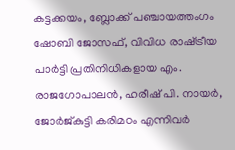കട്ടക്കയം, ബ്ലോക്ക് പഞ്ചായത്തംഗം ഷോബി ജോസഫ്, വിവിധ രാഷ്‌‌ട്രീയ പാർട്ടി പ്രതിനിധികളായ എം. രാജഗോപാലൻ, ഹരീഷ് പി. നായർ, ജോർജ്കുട്ടി കരിമഠം എന്നിവർ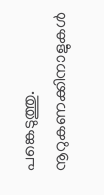പങ്കെടുത്തു. നൂറുകണക്കിനാളുകൾ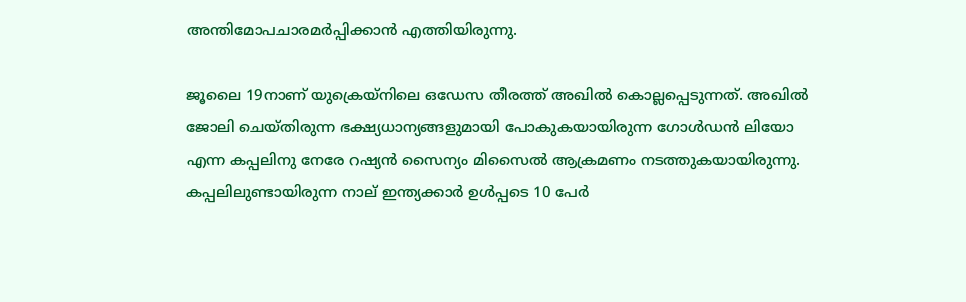അന്തിമോപചാരമർപ്പിക്കാൻ എത്തിയിരുന്നു.

ജൂലൈ 19നാണ് യുക്രെയ്‌നിലെ ഒഡേസ തീരത്ത് അഖിൽ കൊല്ലപ്പെടുന്നത്. അഖിൽ ജോലി ചെയ്തിരുന്ന ഭക്ഷ്യധാന്യങ്ങളുമായി പോകുകയായിരുന്ന ഗോൾഡൻ ലിയോ എന്ന കപ്പലിനു നേരേ റഷ്യൻ സൈന്യം മിസൈൽ ആക്രമണം നടത്തുകയായിരുന്നു.
കപ്പലിലുണ്ടായിരുന്ന നാല് ഇന്ത്യക്കാർ ഉൾപ്പടെ 10 പേർ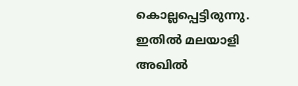കൊല്ലപ്പെട്ടിരുന്നു. ഇതിൽ മലയാളി അഖിൽ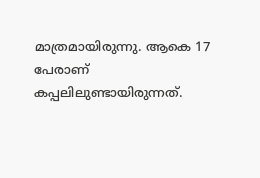മാത്രമായിരുന്നു. ആകെ 17 പേരാണ് കപ്പലിലുണ്ടായിരുന്നത്.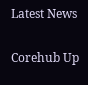Latest News

Corehub Up